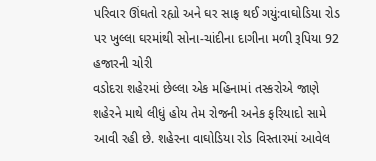પરિવાર ઊંઘતો રહ્યો અને ઘર સાફ થઈ ગયું:વાઘોડિયા રોડ પર ખુલ્લા ઘરમાંથી સોના-ચાંદીના દાગીના મળી રૂપિયા 92 હજારની ચોરી
વડોદરા શહેરમાં છેલ્લા એક મહિનામાં તસ્કરોએ જાણે શહેરને માથે લીધું હોય તેમ રોજની અનેક ફરિયાદો સામે આવી રહી છે. શહેરના વાઘોડિયા રોડ વિસ્તારમાં આવેલ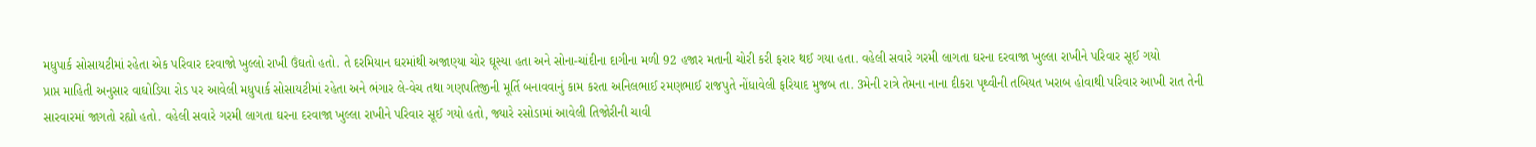મધુપાર્ક સોસાયટીમાં રહેતા એક પરિવાર દરવાજો ખુલ્લો રાખી ઉંઘતો હતો. તે દરમિયાન ઘરમાંથી અજાણ્યા ચોર ઘૂસ્યા હતા અને સોના-ચાંદીના દાગીના મળી 92 હજાર મતાની ચોરી કરી ફરાર થઈ ગયા હતા. વહેલી સવારે ગરમી લાગતા ઘરના દરવાજા ખુલ્લા રાખીને પરિવાર સૂઈ ગયો
પ્રાપ્ત માહિતી અનુસાર વાઘોડિયા રોડ પર આવેલી મધુપાર્ક સોસાયટીમાં રહેતા અને ભંગાર લે-વેચ તથા ગણપતિજીની મૂર્તિ બનાવવાનું કામ કરતા અનિલભાઈ રમણભાઈ રાજપુતે નોંધાવેલી ફરિયાદ મુજબ તા. 3મેની રાત્રે તેમના નાના દીકરા પૃથ્વીની તબિયત ખરાબ હોવાથી પરિવાર આખી રાત તેની સારવારમાં જાગતો રહ્યો હતો. વહેલી સવારે ગરમી લાગતા ઘરના દરવાજા ખુલ્લા રાખીને પરિવાર સૂઈ ગયો હતો, જ્યારે રસોડામાં આવેલી તિજોરીની ચાવી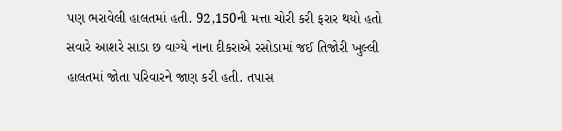પણ ભરાવેલી હાલતમાં હતી. 92,150ની મત્તા ચોરી કરી ફરાર થયો હતો
સવારે આશરે સાડા છ વાગ્યે નાના દીકરાએ રસોડામાં જઈ તિજોરી ખુલ્લી હાલતમાં જોતા પરિવારને જાણ કરી હતી. તપાસ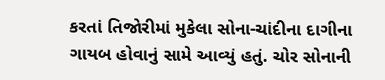કરતાં તિજોરીમાં મુકેલા સોના-ચાંદીના દાગીના ગાયબ હોવાનું સામે આવ્યું હતું. ચોર સોનાની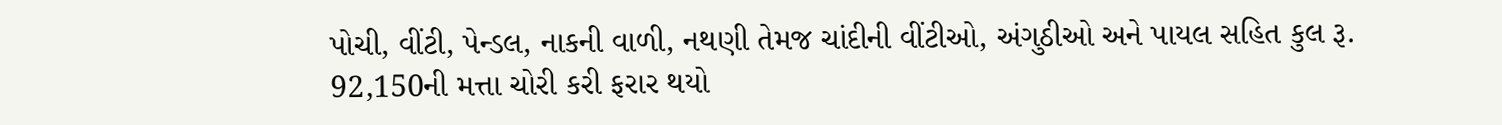પોચી, વીંટી, પેન્ડલ, નાકની વાળી, નથણી તેમજ ચાંદીની વીંટીઓ, અંગુઠીઓ અને પાયલ સહિત કુલ રૂ. 92,150ની મત્તા ચોરી કરી ફરાર થયો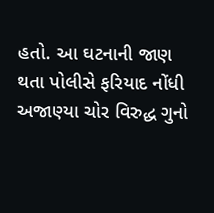હતો. આ ઘટનાની જાણ થતા પોલીસે ફરિયાદ નોંધી અજાણ્યા ચોર વિરુદ્ધ ગુનો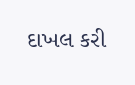દાખલ કરી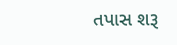તપાસ શરૂ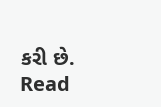કરી છે.
Read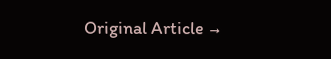Original Article →